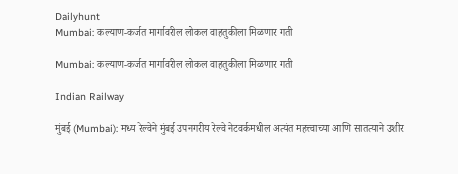Dailyhunt
Mumbai: कल्याण-कर्जत मार्गावरील लोकल वाहतुकीला मिळणार गती

Mumbai: कल्याण-कर्जत मार्गावरील लोकल वाहतुकीला मिळणार गती

Indian Railway

मुंबई (Mumbai): मध्य रेल्वेने मुंबई उपनगरीय रेल्वे नेटवर्कमधील अत्यंत महत्त्वाच्या आणि सातत्याने उशीर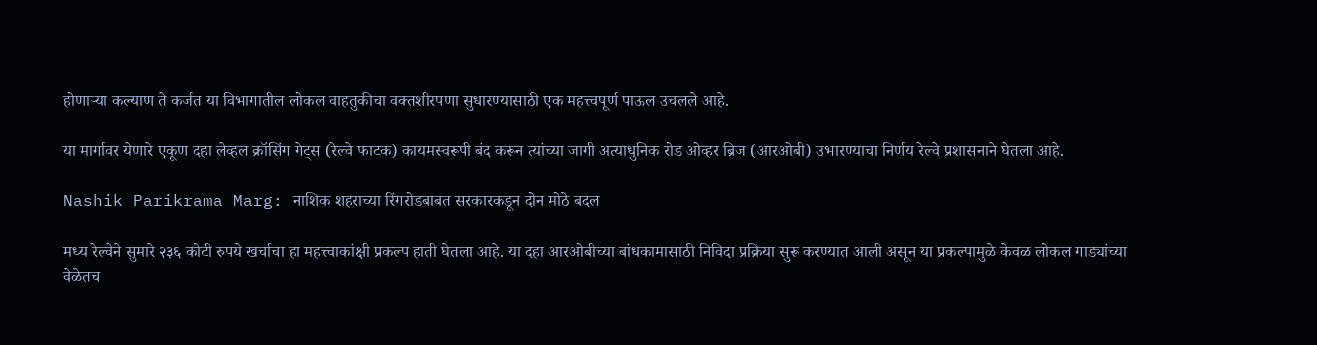होणाऱ्या कल्याण ते कर्जत या विभागातील लोकल वाहतुकीचा वक्तशीरपणा सुधारण्यासाठी एक महत्त्वपूर्ण पाऊल उचलले आहे.

या मार्गावर येणारे एकूण दहा लेव्हल क्रॉसिंग गेट्स (रेल्वे फाटक) कायमस्वरूपी बंद करून त्यांच्या जागी अत्याधुनिक रोड ओव्हर ब्रिज (आरओबी) उभारण्याचा निर्णय रेल्वे प्रशासनाने घेतला आहे.

Nashik Parikrama Marg: नाशिक शहराच्या रिंगरोडबाबत सरकारकडून दोन मोठे बदल

मध्य रेल्वेने सुमारे २३६ कोटी रुपये खर्चाचा हा महत्त्वाकांक्षी प्रकल्प हाती घेतला आहे. या दहा आरओबीच्या बांधकामासाठी निविदा प्रक्रिया सुरू करण्यात आली असून या प्रकल्पामुळे केवळ लोकल गाड्यांच्या वेळेतच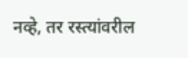नव्हे, तर रस्त्यांवरील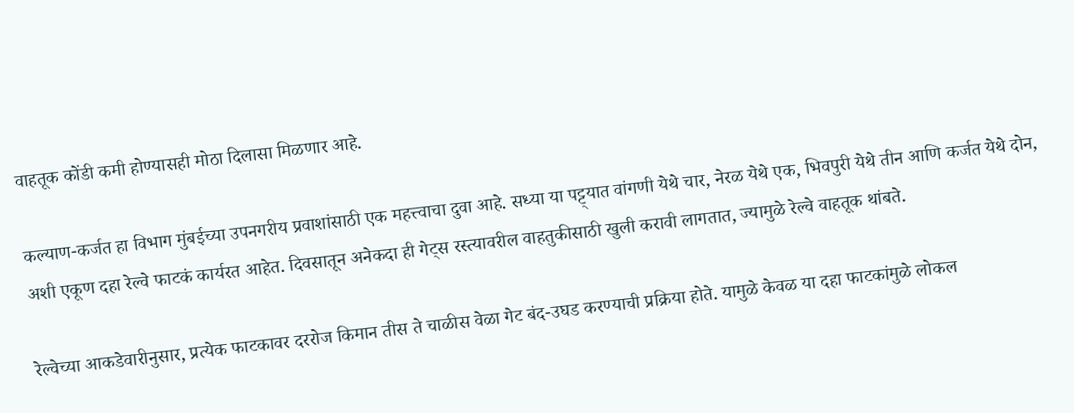वाहतूक कोंडी कमी होण्यासही मोठा दिलासा मिळणार आहे.

कल्याण-कर्जत हा विभाग मुंबईच्या उपनगरीय प्रवाशांसाठी एक महत्त्वाचा दुवा आहे. सध्या या पट्ट्यात वांगणी येथे चार, नेरळ येथे एक, भिवपुरी येथे तीन आणि कर्जत येथे दोन, अशी एकूण दहा रेल्वे फाटकं कार्यरत आहेत. दिवसातून अनेकदा ही गेट्स रस्त्यावरील वाहतुकीसाठी खुली करावी लागतात, ज्यामुळे रेल्वे वाहतूक थांबते.

रेल्वेच्या आकडेवारीनुसार, प्रत्येक फाटकावर दररोज किमान तीस ते चाळीस वेळा गेट बंद-उघड करण्याची प्रक्रिया होते. यामुळे केवळ या दहा फाटकांमुळे लोकल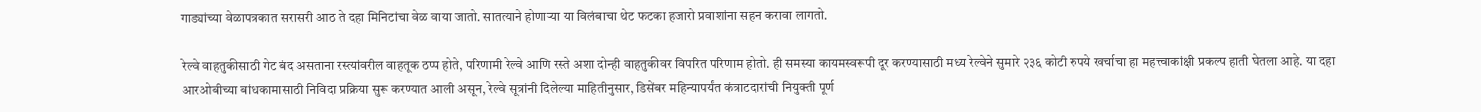गाड्यांच्या वेळापत्रकात सरासरी आठ ते दहा मिनिटांचा वेळ वाया जातो. सातत्याने होणाऱ्या या विलंबाचा थेट फटका हजारो प्रवाशांना सहन करावा लागतो.

रेल्वे वाहतुकीसाठी गेट बंद असताना रस्त्यांवरील वाहतूक ठप्प होते, परिणामी रेल्वे आणि रस्ते अशा दोन्ही वाहतुकीवर विपरित परिणाम होतो. ही समस्या कायमस्वरूपी दूर करण्यासाठी मध्य रेल्वेने सुमारे २३६ कोटी रुपये खर्चाचा हा महत्त्वाकांक्षी प्रकल्प हाती घेतला आहे. या दहा आरओबीच्या बांधकामासाठी निविदा प्रक्रिया सुरू करण्यात आली असून, रेल्वे सूत्रांनी दिलेल्या माहितीनुसार, डिसेंबर महिन्यापर्यंत कंत्राटदारांची नियुक्ती पूर्ण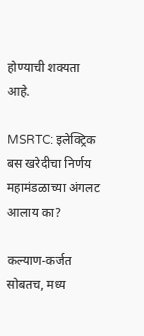होण्याची शक्यता आहे.

MSRTC: इलेक्ट्रिक बस खरेदीचा निर्णय महामंडळाच्या अंगलट आलाय का?

कल्याण-कर्जत सोबतच, मध्य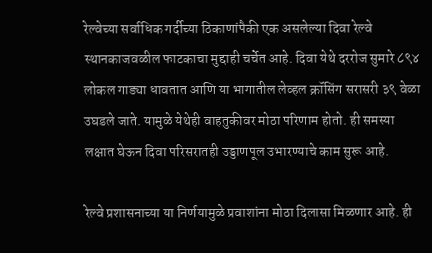रेल्वेच्या सर्वाधिक गर्दीच्या ठिकाणांपैकी एक असलेल्या दिवा रेल्वे स्थानकाजवळील फाटकाचा मुद्दाही चर्चेत आहे. दिवा येथे दररोज सुमारे ८९४ लोकल गाड्या धावतात आणि या भागातील लेव्हल क्रॉसिंग सरासरी ३९ वेळा उघडले जाते. यामुळे येथेही वाहतुकीवर मोठा परिणाम होतो. ही समस्या लक्षात घेऊन दिवा परिसरातही उड्डाणपूल उभारण्याचे काम सुरू आहे.

रेल्वे प्रशासनाच्या या निर्णयामुळे प्रवाशांना मोठा दिलासा मिळणार आहे. ही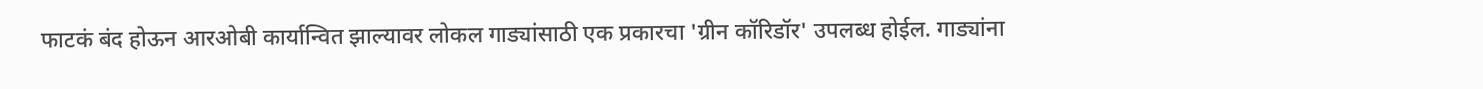फाटकं बंद होऊन आरओबी कार्यान्वित झाल्यावर लोकल गाड्यांसाठी एक प्रकारचा 'ग्रीन कॉरिडॉर' उपलब्ध होईल. गाड्यांना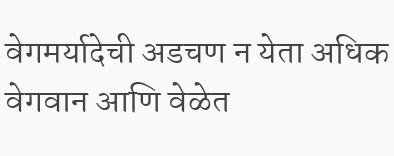वेगमर्यादेची अडचण न येता अधिक वेगवान आणि वेळेत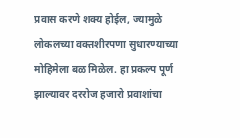प्रवास करणे शक्य होईल, ज्यामुळे लोकलच्या वक्तशीरपणा सुधारण्याच्या मोहिमेला बळ मिळेल. हा प्रकल्प पूर्ण झाल्यावर दररोज हजारो प्रवाशांचा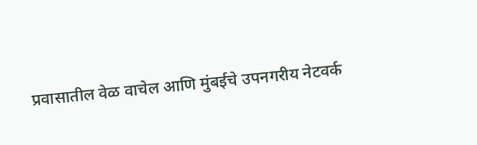प्रवासातील वेळ वाचेल आणि मुंबईचे उपनगरीय नेटवर्क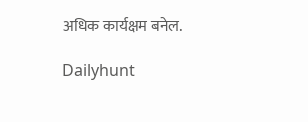अधिक कार्यक्षम बनेल.

Dailyhunt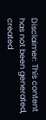Disclaimer: This content has not been generated, created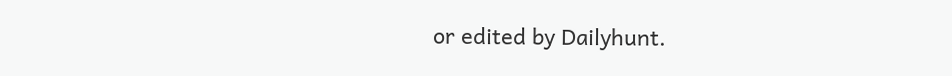or edited by Dailyhunt.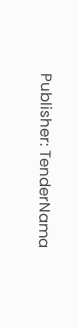Publisher: TenderNama